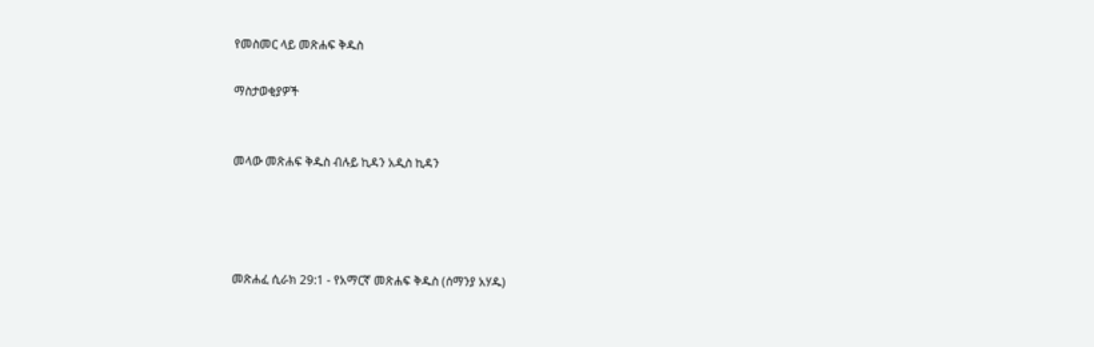የመስመር ላይ መጽሐፍ ቅዱስ

ማስታወቂያዎች


መላው መጽሐፍ ቅዱስ ብሉይ ኪዳን አዲስ ኪዳን




መጽሐፈ ሲራክ 29:1 - የአማርኛ መጽሐፍ ቅዱስ (ሰማንያ አሃዱ)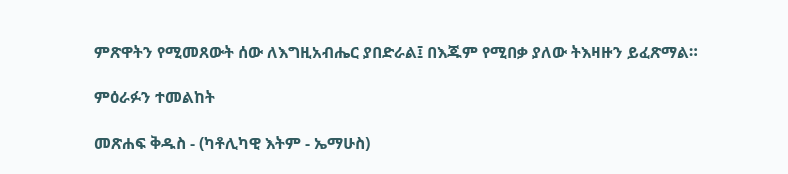ምጽዋትን የሚመጸውት ሰው ለእግዚአብሔር ያበድራል፤ በእጁም የሚበቃ ያለው ትእዛዙን ይፈጽማል።

ምዕራፉን ተመልከት

መጽሐፍ ቅዱስ - (ካቶሊካዊ እትም - ኤማሁስ)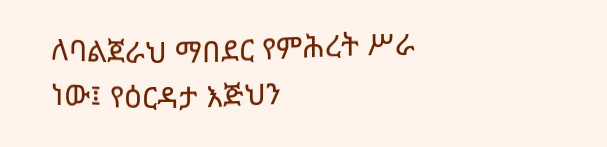ለባልጀራህ ማበደር የምሕረት ሥራ ነው፤ የዕርዳታ እጅህን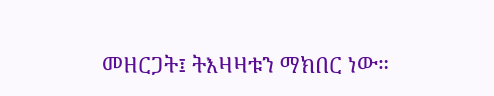መዘርጋት፤ ትእዛዛቱን ማክበር ነው።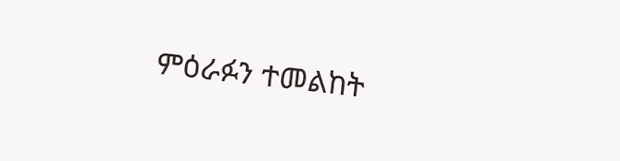ምዕራፉን ተመልከት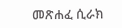መጽሐፈ ሲራክ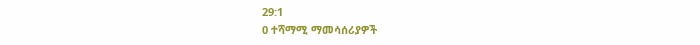29:1
0 ተሻማሚ ማመሳሰሪያዎች